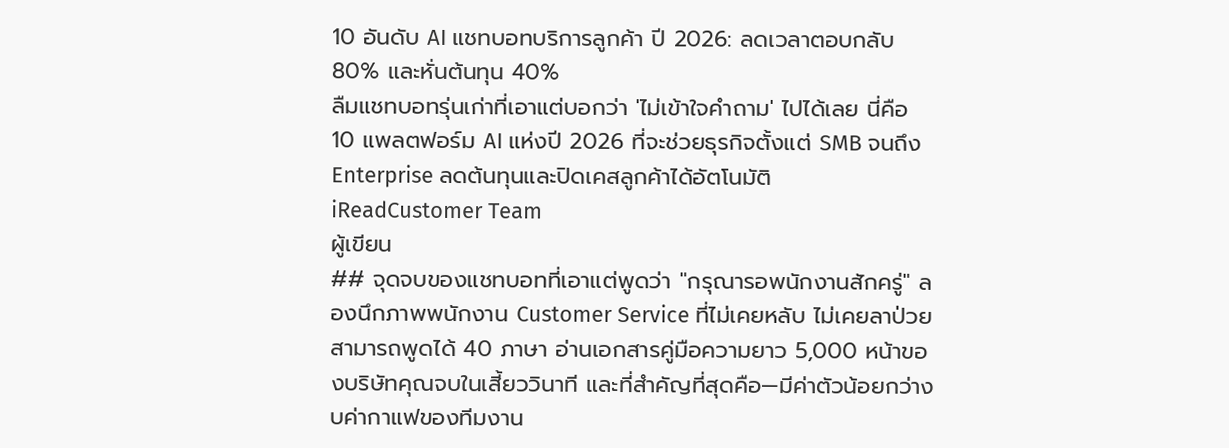10 อันดับ AI แชทบอทบริการลูกค้า ปี 2026: ลดเวลาตอบกลับ 80% และหั่นต้นทุน 40%
ลืมแชทบอทรุ่นเก่าที่เอาแต่บอกว่า 'ไม่เข้าใจคำถาม' ไปได้เลย นี่คือ 10 แพลตฟอร์ม AI แห่งปี 2026 ที่จะช่วยธุรกิจตั้งแต่ SMB จนถึง Enterprise ลดต้นทุนและปิดเคสลูกค้าได้อัตโนมัติ
iReadCustomer Team
ผู้เขียน
## จุดจบของแชทบอทที่เอาแต่พูดว่า "กรุณารอพนักงานสักครู่" ลองนึกภาพพนักงาน Customer Service ที่ไม่เคยหลับ ไม่เคยลาป่วย สามารถพูดได้ 40 ภาษา อ่านเอกสารคู่มือความยาว 5,000 หน้าของบริษัทคุณจบในเสี้ยววินาที และที่สำคัญที่สุดคือ—มีค่าตัวน้อยกว่างบค่ากาแฟของทีมงาน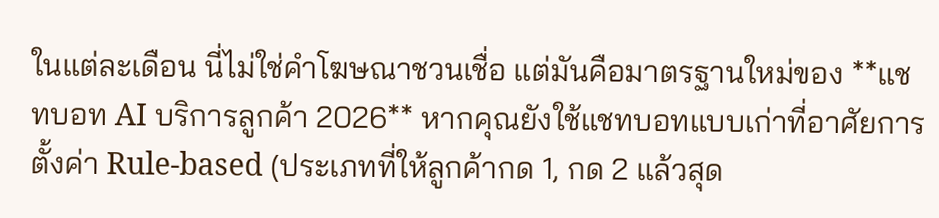ในแต่ละเดือน นี่ไม่ใช่คำโฆษณาชวนเชื่อ แต่มันคือมาตรฐานใหม่ของ **แชทบอท AI บริการลูกค้า 2026** หากคุณยังใช้แชทบอทแบบเก่าที่อาศัยการตั้งค่า Rule-based (ประเภทที่ให้ลูกค้ากด 1, กด 2 แล้วสุด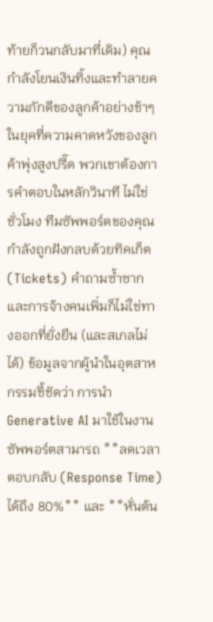ท้ายก็วนกลับมาที่เดิม) คุณกำลังโยนเงินทิ้งและทำลายความภักดีของลูกค้าอย่างช้าๆ ในยุคที่ความคาดหวังของลูกค้าพุ่งสูงปรี๊ด พวกเขาต้องการคำตอบในหลักวินาที ไม่ใช่ชั่วโมง ทีมซัพพอร์ตของคุณกำลังถูกฝังกลบด้วยทิคเก็ต (Tickets) คำถามซ้ำซาก และการจ้างคนเพิ่มก็ไม่ใช่ทางออกที่ยั่งยืน (และสเกลไม่ได้) ข้อมูลจากผู้นำในอุตสาหกรรมชี้ชัดว่า การนำ Generative AI มาใช้ในงานซัพพอร์ตสามารถ **ลดเวลาตอบกลับ (Response Time) ได้ถึง 80%** และ **หั่นต้น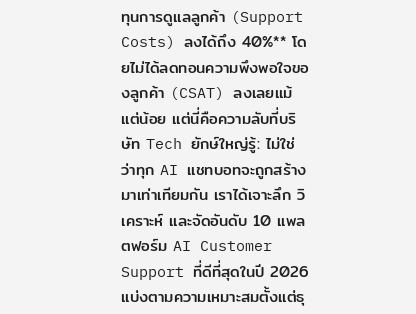ทุนการดูแลลูกค้า (Support Costs) ลงได้ถึง 40%** โดยไม่ได้ลดทอนความพึงพอใจของลูกค้า (CSAT) ลงเลยแม้แต่น้อย แต่นี่คือความลับที่บริษัท Tech ยักษ์ใหญ่รู้: ไม่ใช่ว่าทุก AI แชทบอทจะถูกสร้างมาเท่าเทียมกัน เราได้เจาะลึก วิเคราะห์ และจัดอันดับ 10 แพลตฟอร์ม AI Customer Support ที่ดีที่สุดในปี 2026 แบ่งตามความเหมาะสมตั้งแต่ธุ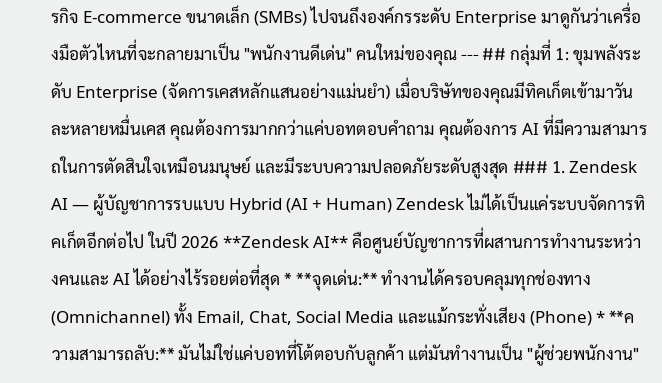รกิจ E-commerce ขนาดเล็ก (SMBs) ไปจนถึงองค์กรระดับ Enterprise มาดูกันว่าเครื่องมือตัวไหนที่จะกลายมาเป็น "พนักงานดีเด่น" คนใหม่ของคุณ --- ## กลุ่มที่ 1: ขุมพลังระดับ Enterprise (จัดการเคสหลักแสนอย่างแม่นยำ) เมื่อบริษัทของคุณมีทิคเก็ตเข้ามาวันละหลายหมื่นเคส คุณต้องการมากกว่าแค่บอทตอบคำถาม คุณต้องการ AI ที่มีความสามารถในการตัดสินใจเหมือนมนุษย์ และมีระบบความปลอดภัยระดับสูงสุด ### 1. Zendesk AI — ผู้บัญชาการรบแบบ Hybrid (AI + Human) Zendesk ไม่ได้เป็นแค่ระบบจัดการทิคเก็ตอีกต่อไป ในปี 2026 **Zendesk AI** คือศูนย์บัญชาการที่ผสานการทำงานระหว่างคนและ AI ได้อย่างไร้รอยต่อที่สุด * **จุดเด่น:** ทำงานได้ครอบคลุมทุกช่องทาง (Omnichannel) ทั้ง Email, Chat, Social Media และแม้กระทั่งเสียง (Phone) * **ความสามารถลับ:** มันไม่ใช่แค่บอทที่โต้ตอบกับลูกค้า แต่มันทำงานเป็น "ผู้ช่วยพนักงาน"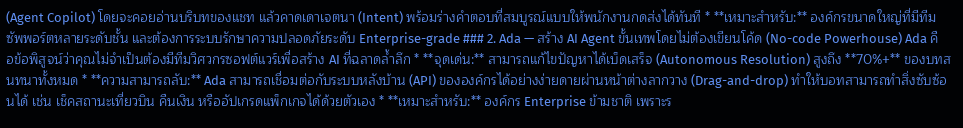(Agent Copilot) โดยจะคอยอ่านบริบทของแชท แล้วคาดเดาเจตนา (Intent) พร้อมร่างคำตอบที่สมบูรณ์แบบให้พนักงานกดส่งได้ทันที * **เหมาะสำหรับ:** องค์กรขนาดใหญ่ที่มีทีมซัพพอร์ตหลายระดับชั้น และต้องการระบบรักษาความปลอดภัยระดับ Enterprise-grade ### 2. Ada — สร้าง AI Agent ขั้นเทพโดยไม่ต้องเขียนโค้ด (No-code Powerhouse) Ada คือข้อพิสูจน์ว่าคุณไม่จำเป็นต้องมีทีมวิศวกรซอฟต์แวร์เพื่อสร้าง AI ที่ฉลาดล้ำลึก * **จุดเด่น:** สามารถแก้ไขปัญหาได้เบ็ดเสร็จ (Autonomous Resolution) สูงถึง **70%+** ของบทสนทนาทั้งหมด * **ความสามารถลับ:** Ada สามารถเชื่อมต่อกับระบบหลังบ้าน (API) ขององค์กรได้อย่างง่ายดายผ่านหน้าต่างลากวาง (Drag-and-drop) ทำให้บอทสามารถทำสิ่งซับซ้อนได้ เช่น เช็คสถานะเที่ยวบิน คืนเงิน หรืออัปเกรดแพ็กเกจได้ด้วยตัวเอง * **เหมาะสำหรับ:** องค์กร Enterprise ข้ามชาติ เพราะร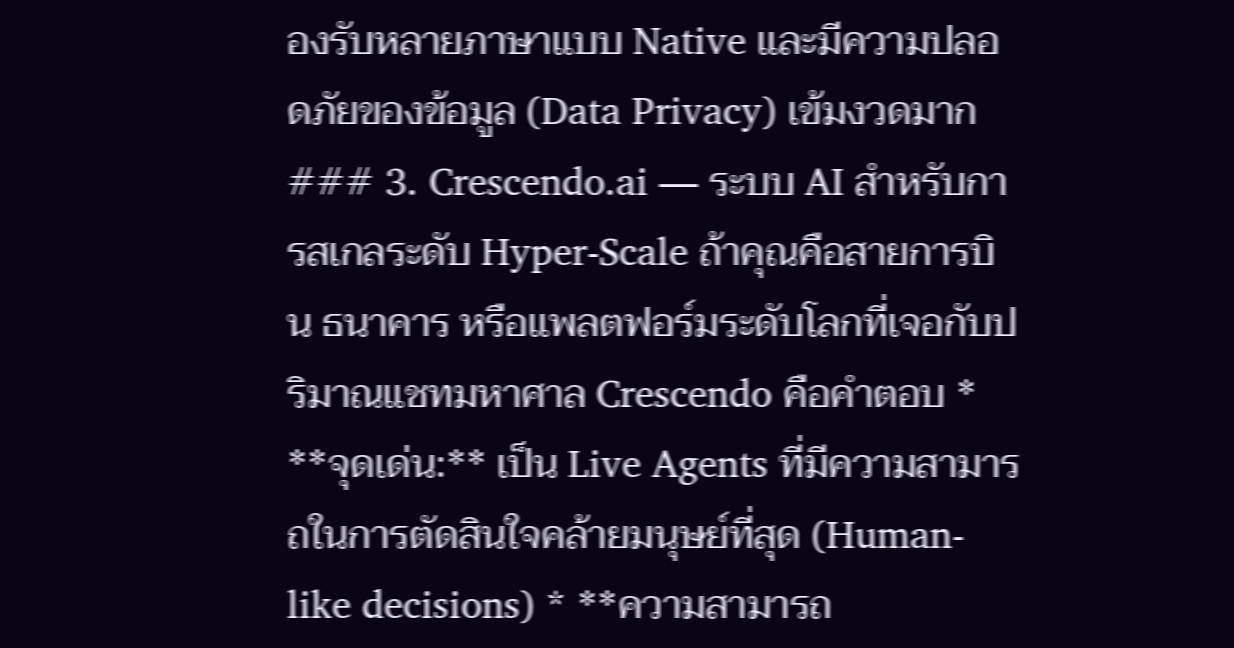องรับหลายภาษาแบบ Native และมีความปลอดภัยของข้อมูล (Data Privacy) เข้มงวดมาก ### 3. Crescendo.ai — ระบบ AI สำหรับการสเกลระดับ Hyper-Scale ถ้าคุณคือสายการบิน ธนาคาร หรือแพลตฟอร์มระดับโลกที่เจอกับปริมาณแชทมหาศาล Crescendo คือคำตอบ * **จุดเด่น:** เป็น Live Agents ที่มีความสามารถในการตัดสินใจคล้ายมนุษย์ที่สุด (Human-like decisions) * **ความสามารถ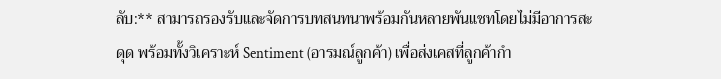ลับ:** สามารถรองรับและจัดการบทสนทนาพร้อมกันหลายพันแชทโดยไม่มีอาการสะดุด พร้อมทั้งวิเคราะห์ Sentiment (อารมณ์ลูกค้า) เพื่อส่งเคสที่ลูกค้ากำ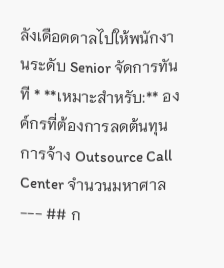ลังเดือดดาลไปให้พนักงานระดับ Senior จัดการทันที * **เหมาะสำหรับ:** องค์กรที่ต้องการลดต้นทุนการจ้าง Outsource Call Center จำนวนมหาศาล --- ## ก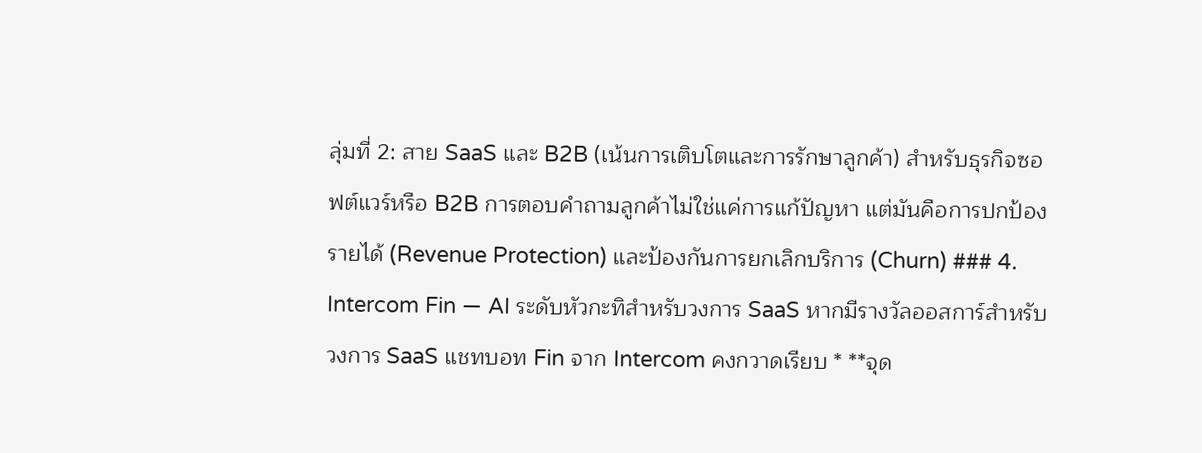ลุ่มที่ 2: สาย SaaS และ B2B (เน้นการเติบโตและการรักษาลูกค้า) สำหรับธุรกิจซอฟต์แวร์หรือ B2B การตอบคำถามลูกค้าไม่ใช่แค่การแก้ปัญหา แต่มันคือการปกป้องรายได้ (Revenue Protection) และป้องกันการยกเลิกบริการ (Churn) ### 4. Intercom Fin — AI ระดับหัวกะทิสำหรับวงการ SaaS หากมีรางวัลออสการ์สำหรับวงการ SaaS แชทบอท Fin จาก Intercom คงกวาดเรียบ * **จุด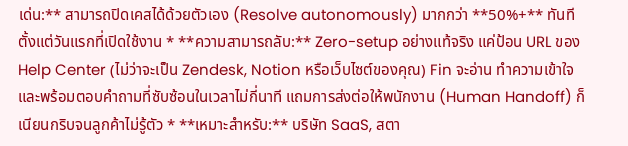เด่น:** สามารถปิดเคสได้ด้วยตัวเอง (Resolve autonomously) มากกว่า **50%+** ทันทีตั้งแต่วันแรกที่เปิดใช้งาน * **ความสามารถลับ:** Zero-setup อย่างแท้จริง แค่ป้อน URL ของ Help Center (ไม่ว่าจะเป็น Zendesk, Notion หรือเว็บไซต์ของคุณ) Fin จะอ่าน ทำความเข้าใจ และพร้อมตอบคำถามที่ซับซ้อนในเวลาไม่กี่นาที แถมการส่งต่อให้พนักงาน (Human Handoff) ก็เนียนกริบจนลูกค้าไม่รู้ตัว * **เหมาะสำหรับ:** บริษัท SaaS, สตา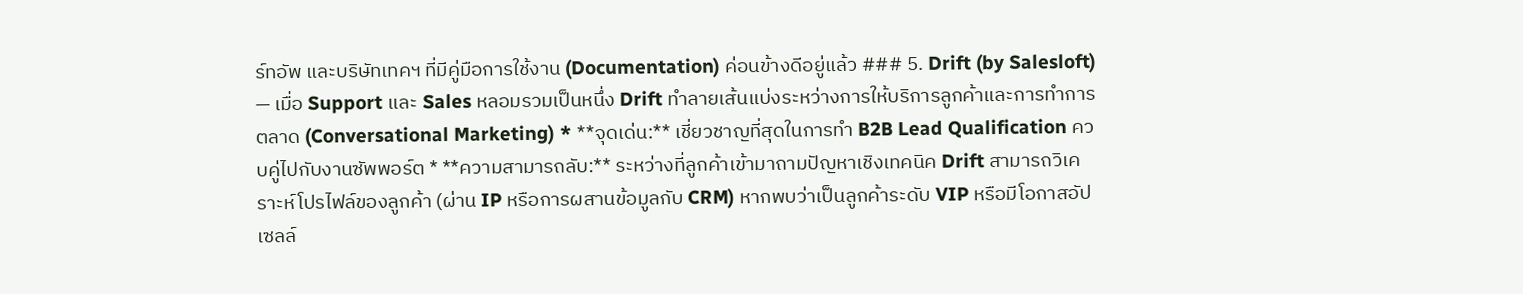ร์ทอัพ และบริษัทเทคฯ ที่มีคู่มือการใช้งาน (Documentation) ค่อนข้างดีอยู่แล้ว ### 5. Drift (by Salesloft) — เมื่อ Support และ Sales หลอมรวมเป็นหนึ่ง Drift ทำลายเส้นแบ่งระหว่างการให้บริการลูกค้าและการทำการตลาด (Conversational Marketing) * **จุดเด่น:** เชี่ยวชาญที่สุดในการทำ B2B Lead Qualification ควบคู่ไปกับงานซัพพอร์ต * **ความสามารถลับ:** ระหว่างที่ลูกค้าเข้ามาถามปัญหาเชิงเทคนิค Drift สามารถวิเคราะห์โปรไฟล์ของลูกค้า (ผ่าน IP หรือการผสานข้อมูลกับ CRM) หากพบว่าเป็นลูกค้าระดับ VIP หรือมีโอกาสอัปเซลล์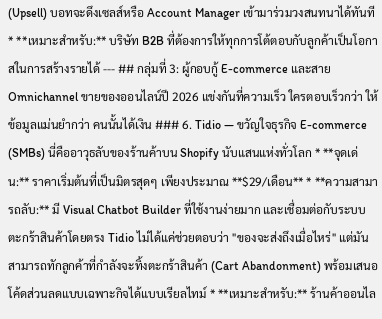(Upsell) บอทจะดึงเซลส์หรือ Account Manager เข้ามาร่วมวงสนทนาได้ทันที * **เหมาะสำหรับ:** บริษัท B2B ที่ต้องการให้ทุกการโต้ตอบกับลูกค้าเป็นโอกาสในการสร้างรายได้ --- ## กลุ่มที่ 3: ผู้กอบกู้ E-commerce และสาย Omnichannel ขายของออนไลน์ปี 2026 แข่งกันที่ความเร็ว ใครตอบเร็วกว่า ให้ข้อมูลแม่นยำกว่า คนนั้นได้เงิน ### 6. Tidio — ขวัญใจธุรกิจ E-commerce (SMBs) นี่คืออาวุธลับของร้านค้าบน Shopify นับแสนแห่งทั่วโลก * **จุดเด่น:** ราคาเริ่มต้นที่เป็นมิตรสุดๆ เพียงประมาณ **$29/เดือน** * **ความสามารถลับ:** มี Visual Chatbot Builder ที่ใช้งานง่ายมาก และเชื่อมต่อกับระบบตะกร้าสินค้าโดยตรง Tidio ไม่ได้แค่ช่วยตอบว่า "ของจะส่งถึงเมื่อไหร่" แต่มันสามารถทักลูกค้าที่กำลังจะทิ้งตะกร้าสินค้า (Cart Abandonment) พร้อมเสนอโค้ดส่วนลดแบบเฉพาะกิจได้แบบเรียลไทม์ * **เหมาะสำหรับ:** ร้านค้าออนไล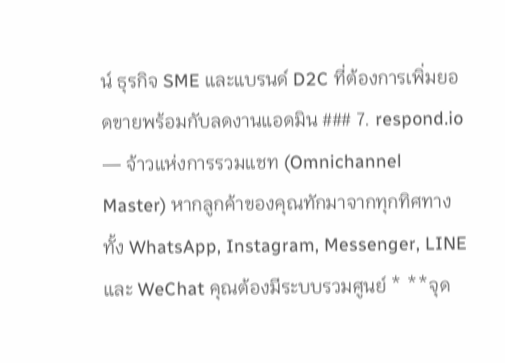น์ ธุรกิจ SME และแบรนด์ D2C ที่ต้องการเพิ่มยอดขายพร้อมกับลดงานแอดมิน ### 7. respond.io — จ้าวแห่งการรวมแชท (Omnichannel Master) หากลูกค้าของคุณทักมาจากทุกทิศทาง ทั้ง WhatsApp, Instagram, Messenger, LINE และ WeChat คุณต้องมีระบบรวมศูนย์ * **จุด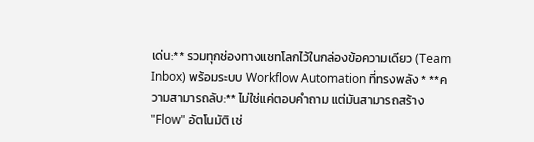เด่น:** รวมทุกช่องทางแชทโลกไว้ในกล่องข้อความเดียว (Team Inbox) พร้อมระบบ Workflow Automation ที่ทรงพลัง * **ความสามารถลับ:** ไม่ใช่แค่ตอบคำถาม แต่มันสามารถสร้าง "Flow" อัตโนมัติ เช่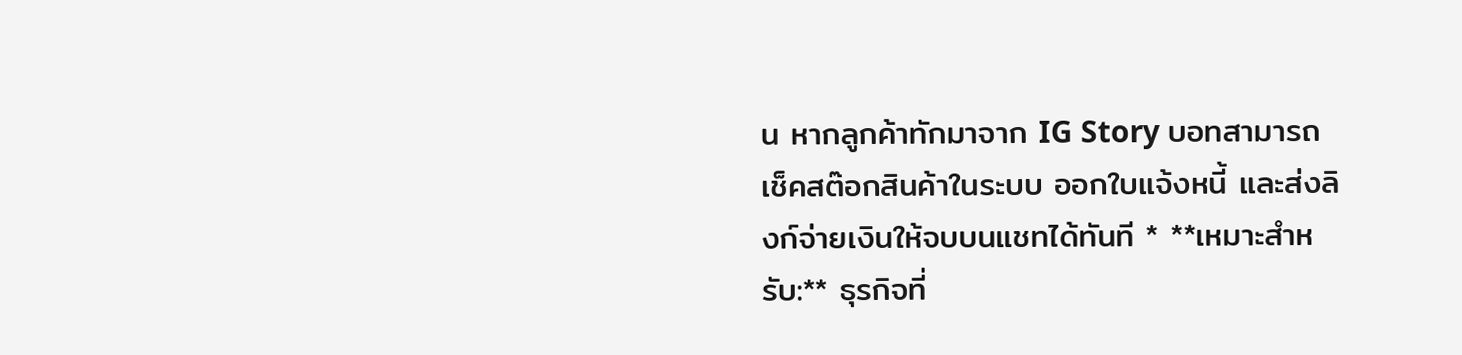น หากลูกค้าทักมาจาก IG Story บอทสามารถเช็คสต๊อกสินค้าในระบบ ออกใบแจ้งหนี้ และส่งลิงก์จ่ายเงินให้จบบนแชทได้ทันที * **เหมาะสำหรับ:** ธุรกิจที่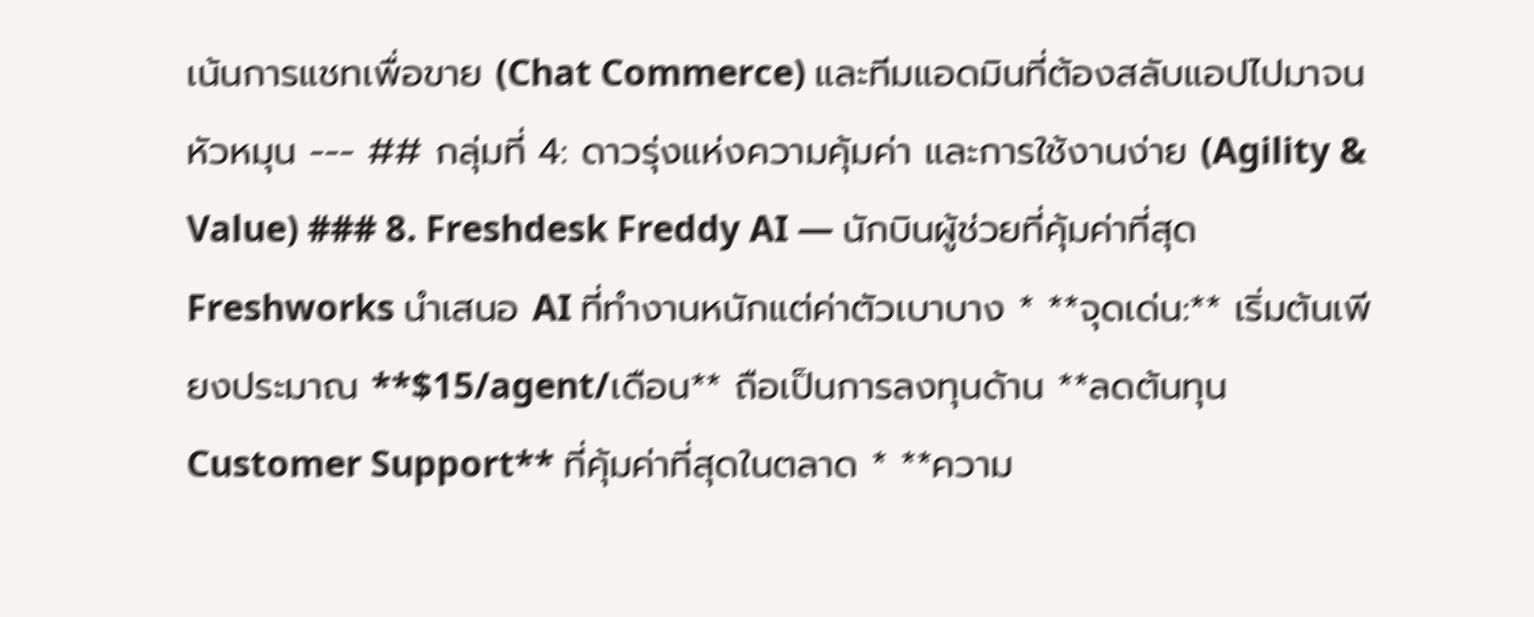เน้นการแชทเพื่อขาย (Chat Commerce) และทีมแอดมินที่ต้องสลับแอปไปมาจนหัวหมุน --- ## กลุ่มที่ 4: ดาวรุ่งแห่งความคุ้มค่า และการใช้งานง่าย (Agility & Value) ### 8. Freshdesk Freddy AI — นักบินผู้ช่วยที่คุ้มค่าที่สุด Freshworks นำเสนอ AI ที่ทำงานหนักแต่ค่าตัวเบาบาง * **จุดเด่น:** เริ่มต้นเพียงประมาณ **$15/agent/เดือน** ถือเป็นการลงทุนด้าน **ลดต้นทุน Customer Support** ที่คุ้มค่าที่สุดในตลาด * **ความ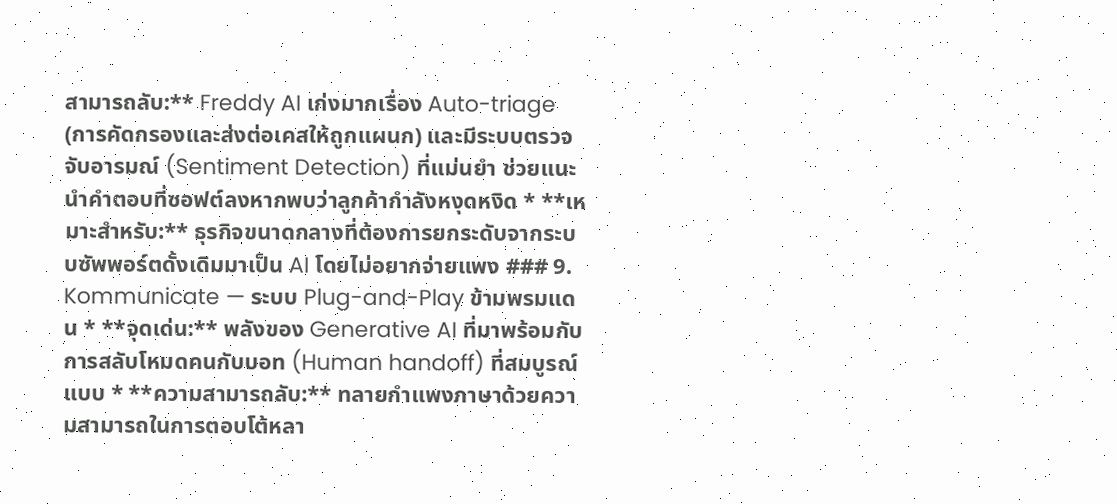สามารถลับ:** Freddy AI เก่งมากเรื่อง Auto-triage (การคัดกรองและส่งต่อเคสให้ถูกแผนก) และมีระบบตรวจจับอารมณ์ (Sentiment Detection) ที่แม่นยำ ช่วยแนะนำคำตอบที่ซอฟต์ลงหากพบว่าลูกค้ากำลังหงุดหงิด * **เหมาะสำหรับ:** ธุรกิจขนาดกลางที่ต้องการยกระดับจากระบบซัพพอร์ตดั้งเดิมมาเป็น AI โดยไม่อยากจ่ายแพง ### 9. Kommunicate — ระบบ Plug-and-Play ข้ามพรมแดน * **จุดเด่น:** พลังของ Generative AI ที่มาพร้อมกับการสลับโหมดคนกับบอท (Human handoff) ที่สมบูรณ์แบบ * **ความสามารถลับ:** ทลายกำแพงภาษาด้วยความสามารถในการตอบโต้หลา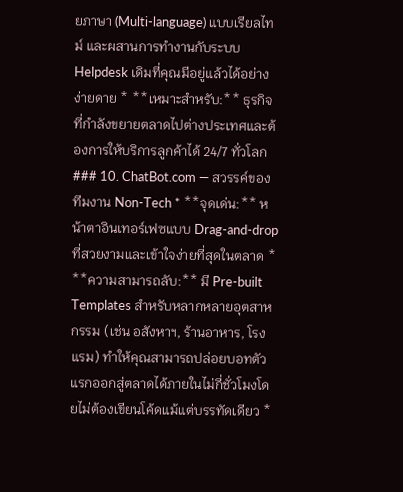ยภาษา (Multi-language) แบบเรียลไทม์ และผสานการทำงานกับระบบ Helpdesk เดิมที่คุณมีอยู่แล้วได้อย่างง่ายดาย * **เหมาะสำหรับ:** ธุรกิจที่กำลังขยายตลาดไปต่างประเทศและต้องการให้บริการลูกค้าได้ 24/7 ทั่วโลก ### 10. ChatBot.com — สวรรค์ของทีมงาน Non-Tech * **จุดเด่น:** หน้าตาอินเทอร์เฟซแบบ Drag-and-drop ที่สวยงามและเข้าใจง่ายที่สุดในตลาด * **ความสามารถลับ:** มี Pre-built Templates สำหรับหลากหลายอุตสาหกรรม (เช่น อสังหาฯ, ร้านอาหาร, โรงแรม) ทำให้คุณสามารถปล่อยบอทตัวแรกออกสู่ตลาดได้ภายในไม่กี่ชั่วโมงโดยไม่ต้องเขียนโค้ดแม้แต่บรรทัดเดียว *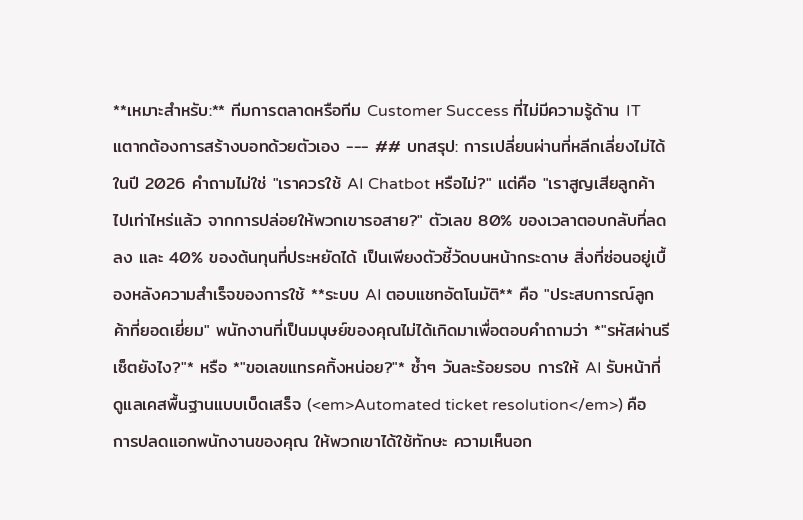**เหมาะสำหรับ:** ทีมการตลาดหรือทีม Customer Success ที่ไม่มีความรู้ด้าน IT แตากต้องการสร้างบอทด้วยตัวเอง --- ## บทสรุป: การเปลี่ยนผ่านที่หลีกเลี่ยงไม่ได้ ในปี 2026 คำถามไม่ใช่ "เราควรใช้ AI Chatbot หรือไม่?" แต่คือ "เราสูญเสียลูกค้าไปเท่าไหร่แล้ว จากการปล่อยให้พวกเขารอสาย?" ตัวเลข 80% ของเวลาตอบกลับที่ลดลง และ 40% ของต้นทุนที่ประหยัดได้ เป็นเพียงตัวชี้วัดบนหน้ากระดาษ สิ่งที่ซ่อนอยู่เบื้องหลังความสำเร็จของการใช้ **ระบบ AI ตอบแชทอัตโนมัติ** คือ "ประสบการณ์ลูกค้าที่ยอดเยี่ยม" พนักงานที่เป็นมนุษย์ของคุณไม่ได้เกิดมาเพื่อตอบคำถามว่า *"รหัสผ่านรีเซ็ตยังไง?"* หรือ *"ขอเลขแทรคกิ้งหน่อย?"* ซ้ำๆ วันละร้อยรอบ การให้ AI รับหน้าที่ดูแลเคสพื้นฐานแบบเบ็ดเสร็จ (<em>Automated ticket resolution</em>) คือการปลดแอกพนักงานของคุณ ให้พวกเขาได้ใช้ทักษะ ความเห็นอก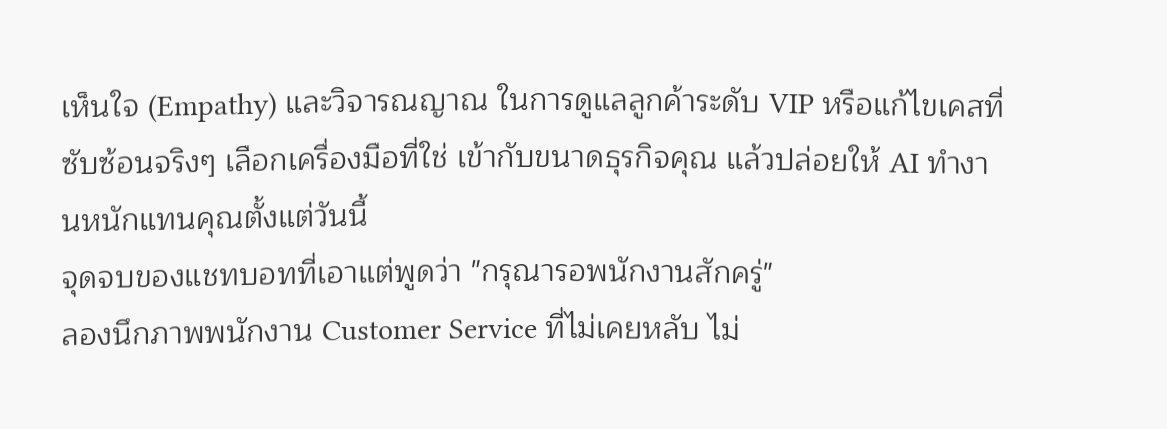เห็นใจ (Empathy) และวิจารณญาณ ในการดูแลลูกค้าระดับ VIP หรือแก้ไขเคสที่ซับซ้อนจริงๆ เลือกเครื่องมือที่ใช่ เข้ากับขนาดธุรกิจคุณ แล้วปล่อยให้ AI ทำงานหนักแทนคุณตั้งแต่วันนี้
จุดจบของแชทบอทที่เอาแต่พูดว่า "กรุณารอพนักงานสักครู่"
ลองนึกภาพพนักงาน Customer Service ที่ไม่เคยหลับ ไม่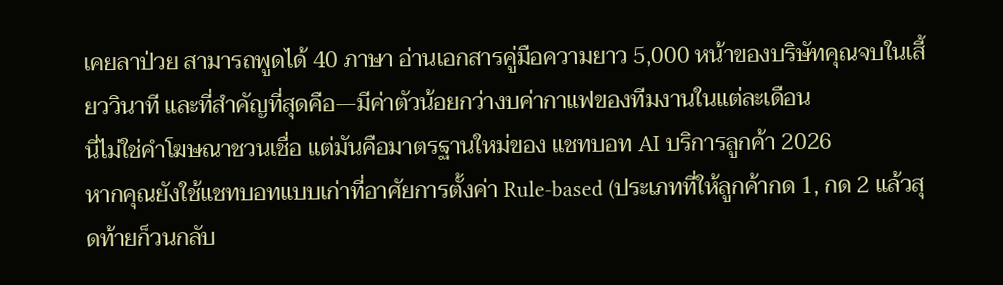เคยลาป่วย สามารถพูดได้ 40 ภาษา อ่านเอกสารคู่มือความยาว 5,000 หน้าของบริษัทคุณจบในเสี้ยววินาที และที่สำคัญที่สุดคือ—มีค่าตัวน้อยกว่างบค่ากาแฟของทีมงานในแต่ละเดือน
นี่ไม่ใช่คำโฆษณาชวนเชื่อ แต่มันคือมาตรฐานใหม่ของ แชทบอท AI บริการลูกค้า 2026
หากคุณยังใช้แชทบอทแบบเก่าที่อาศัยการตั้งค่า Rule-based (ประเภทที่ให้ลูกค้ากด 1, กด 2 แล้วสุดท้ายก็วนกลับ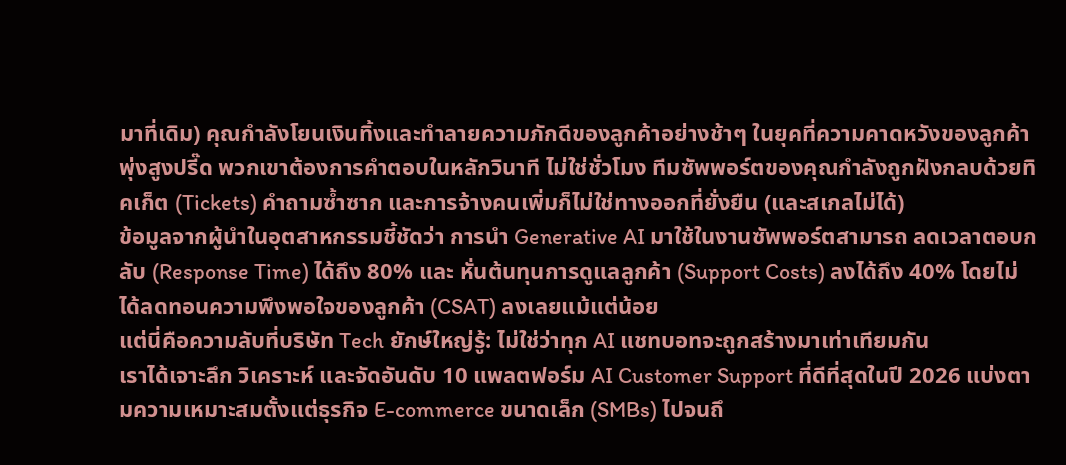มาที่เดิม) คุณกำลังโยนเงินทิ้งและทำลายความภักดีของลูกค้าอย่างช้าๆ ในยุคที่ความคาดหวังของลูกค้าพุ่งสูงปรี๊ด พวกเขาต้องการคำตอบในหลักวินาที ไม่ใช่ชั่วโมง ทีมซัพพอร์ตของคุณกำลังถูกฝังกลบด้วยทิคเก็ต (Tickets) คำถามซ้ำซาก และการจ้างคนเพิ่มก็ไม่ใช่ทางออกที่ยั่งยืน (และสเกลไม่ได้)
ข้อมูลจากผู้นำในอุตสาหกรรมชี้ชัดว่า การนำ Generative AI มาใช้ในงานซัพพอร์ตสามารถ ลดเวลาตอบกลับ (Response Time) ได้ถึง 80% และ หั่นต้นทุนการดูแลลูกค้า (Support Costs) ลงได้ถึง 40% โดยไม่ได้ลดทอนความพึงพอใจของลูกค้า (CSAT) ลงเลยแม้แต่น้อย
แต่นี่คือความลับที่บริษัท Tech ยักษ์ใหญ่รู้: ไม่ใช่ว่าทุก AI แชทบอทจะถูกสร้างมาเท่าเทียมกัน
เราได้เจาะลึก วิเคราะห์ และจัดอันดับ 10 แพลตฟอร์ม AI Customer Support ที่ดีที่สุดในปี 2026 แบ่งตามความเหมาะสมตั้งแต่ธุรกิจ E-commerce ขนาดเล็ก (SMBs) ไปจนถึ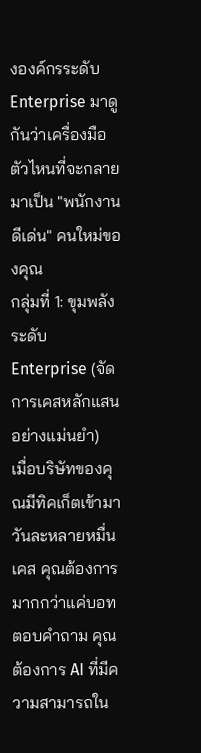งองค์กรระดับ Enterprise มาดูกันว่าเครื่องมือตัวไหนที่จะกลายมาเป็น "พนักงานดีเด่น" คนใหม่ของคุณ
กลุ่มที่ 1: ขุมพลังระดับ Enterprise (จัดการเคสหลักแสนอย่างแม่นยำ)
เมื่อบริษัทของคุณมีทิคเก็ตเข้ามาวันละหลายหมื่นเคส คุณต้องการมากกว่าแค่บอทตอบคำถาม คุณต้องการ AI ที่มีความสามารถใน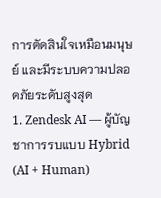การตัดสินใจเหมือนมนุษย์ และมีระบบความปลอดภัยระดับสูงสุด
1. Zendesk AI — ผู้บัญชาการรบแบบ Hybrid (AI + Human)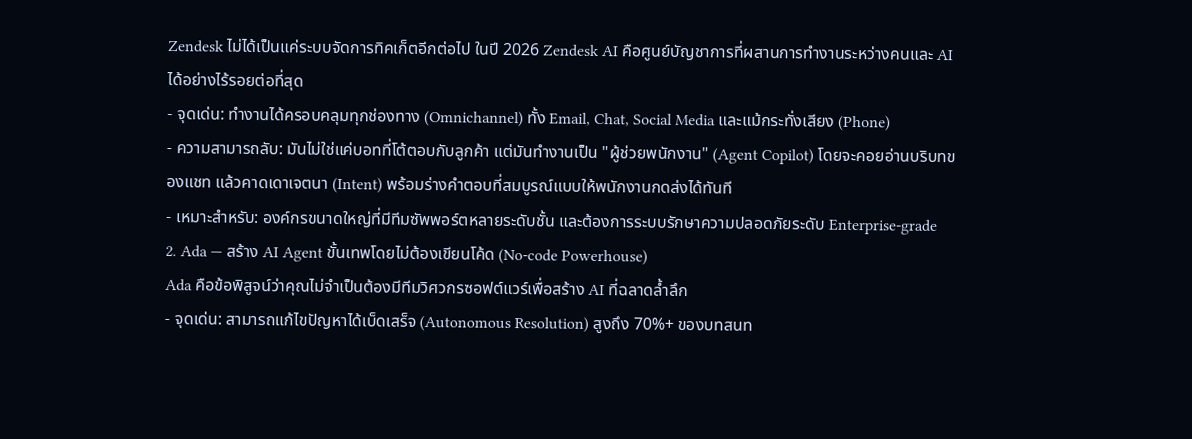Zendesk ไม่ได้เป็นแค่ระบบจัดการทิคเก็ตอีกต่อไป ในปี 2026 Zendesk AI คือศูนย์บัญชาการที่ผสานการทำงานระหว่างคนและ AI ได้อย่างไร้รอยต่อที่สุด
- จุดเด่น: ทำงานได้ครอบคลุมทุกช่องทาง (Omnichannel) ทั้ง Email, Chat, Social Media และแม้กระทั่งเสียง (Phone)
- ความสามารถลับ: มันไม่ใช่แค่บอทที่โต้ตอบกับลูกค้า แต่มันทำงานเป็น "ผู้ช่วยพนักงาน" (Agent Copilot) โดยจะคอยอ่านบริบทของแชท แล้วคาดเดาเจตนา (Intent) พร้อมร่างคำตอบที่สมบูรณ์แบบให้พนักงานกดส่งได้ทันที
- เหมาะสำหรับ: องค์กรขนาดใหญ่ที่มีทีมซัพพอร์ตหลายระดับชั้น และต้องการระบบรักษาความปลอดภัยระดับ Enterprise-grade
2. Ada — สร้าง AI Agent ขั้นเทพโดยไม่ต้องเขียนโค้ด (No-code Powerhouse)
Ada คือข้อพิสูจน์ว่าคุณไม่จำเป็นต้องมีทีมวิศวกรซอฟต์แวร์เพื่อสร้าง AI ที่ฉลาดล้ำลึก
- จุดเด่น: สามารถแก้ไขปัญหาได้เบ็ดเสร็จ (Autonomous Resolution) สูงถึง 70%+ ของบทสนท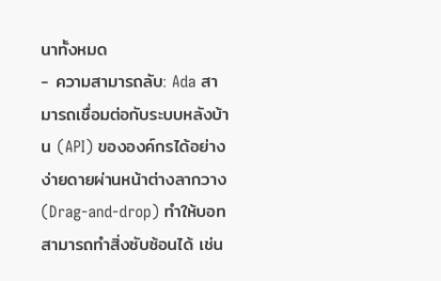นาทั้งหมด
- ความสามารถลับ: Ada สามารถเชื่อมต่อกับระบบหลังบ้าน (API) ขององค์กรได้อย่างง่ายดายผ่านหน้าต่างลากวาง (Drag-and-drop) ทำให้บอทสามารถทำสิ่งซับซ้อนได้ เช่น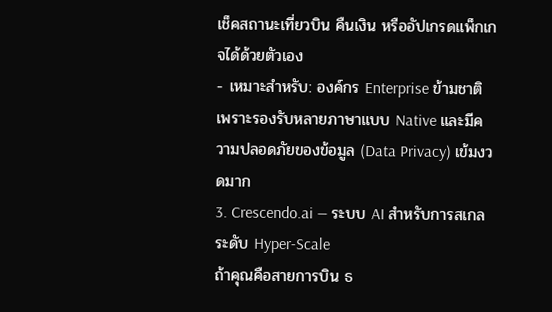เช็คสถานะเที่ยวบิน คืนเงิน หรืออัปเกรดแพ็กเกจได้ด้วยตัวเอง
- เหมาะสำหรับ: องค์กร Enterprise ข้ามชาติ เพราะรองรับหลายภาษาแบบ Native และมีความปลอดภัยของข้อมูล (Data Privacy) เข้มงวดมาก
3. Crescendo.ai — ระบบ AI สำหรับการสเกลระดับ Hyper-Scale
ถ้าคุณคือสายการบิน ธ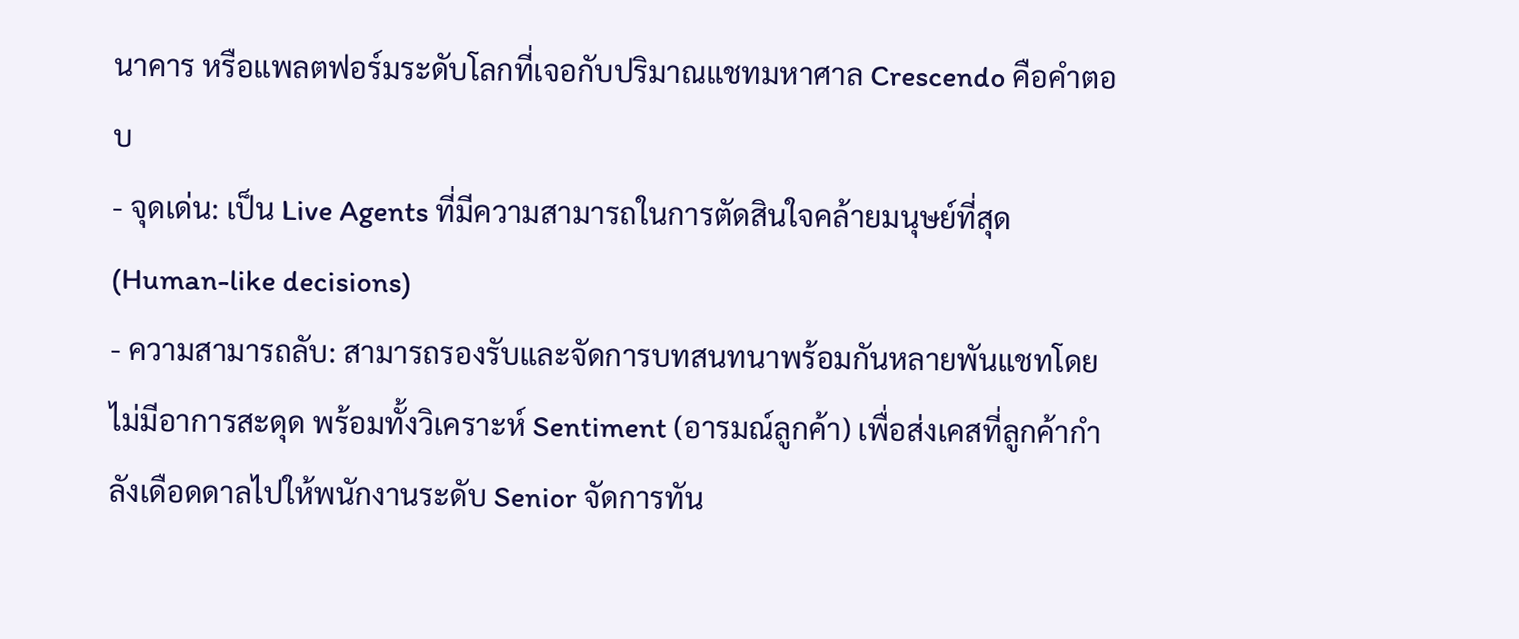นาคาร หรือแพลตฟอร์มระดับโลกที่เจอกับปริมาณแชทมหาศาล Crescendo คือคำตอบ
- จุดเด่น: เป็น Live Agents ที่มีความสามารถในการตัดสินใจคล้ายมนุษย์ที่สุด (Human-like decisions)
- ความสามารถลับ: สามารถรองรับและจัดการบทสนทนาพร้อมกันหลายพันแชทโดยไม่มีอาการสะดุด พร้อมทั้งวิเคราะห์ Sentiment (อารมณ์ลูกค้า) เพื่อส่งเคสที่ลูกค้ากำลังเดือดดาลไปให้พนักงานระดับ Senior จัดการทัน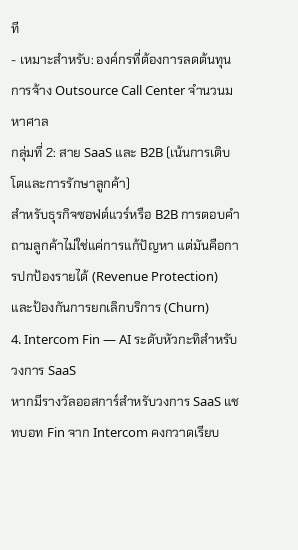ที
- เหมาะสำหรับ: องค์กรที่ต้องการลดต้นทุนการจ้าง Outsource Call Center จำนวนมหาศาล
กลุ่มที่ 2: สาย SaaS และ B2B (เน้นการเติบโตและการรักษาลูกค้า)
สำหรับธุรกิจซอฟต์แวร์หรือ B2B การตอบคำถามลูกค้าไม่ใช่แค่การแก้ปัญหา แต่มันคือการปกป้องรายได้ (Revenue Protection) และป้องกันการยกเลิกบริการ (Churn)
4. Intercom Fin — AI ระดับหัวกะทิสำหรับวงการ SaaS
หากมีรางวัลออสการ์สำหรับวงการ SaaS แชทบอท Fin จาก Intercom คงกวาดเรียบ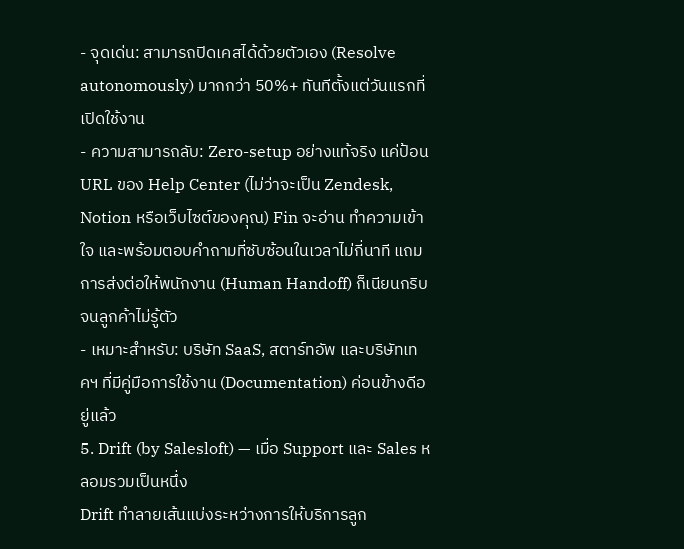- จุดเด่น: สามารถปิดเคสได้ด้วยตัวเอง (Resolve autonomously) มากกว่า 50%+ ทันทีตั้งแต่วันแรกที่เปิดใช้งาน
- ความสามารถลับ: Zero-setup อย่างแท้จริง แค่ป้อน URL ของ Help Center (ไม่ว่าจะเป็น Zendesk, Notion หรือเว็บไซต์ของคุณ) Fin จะอ่าน ทำความเข้าใจ และพร้อมตอบคำถามที่ซับซ้อนในเวลาไม่กี่นาที แถมการส่งต่อให้พนักงาน (Human Handoff) ก็เนียนกริบจนลูกค้าไม่รู้ตัว
- เหมาะสำหรับ: บริษัท SaaS, สตาร์ทอัพ และบริษัทเทคฯ ที่มีคู่มือการใช้งาน (Documentation) ค่อนข้างดีอยู่แล้ว
5. Drift (by Salesloft) — เมื่อ Support และ Sales หลอมรวมเป็นหนึ่ง
Drift ทำลายเส้นแบ่งระหว่างการให้บริการลูก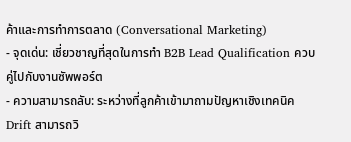ค้าและการทำการตลาด (Conversational Marketing)
- จุดเด่น: เชี่ยวชาญที่สุดในการทำ B2B Lead Qualification ควบคู่ไปกับงานซัพพอร์ต
- ความสามารถลับ: ระหว่างที่ลูกค้าเข้ามาถามปัญหาเชิงเทคนิค Drift สามารถวิ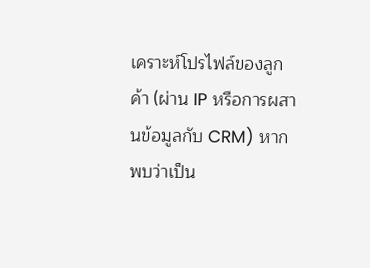เคราะห์โปรไฟล์ของลูกค้า (ผ่าน IP หรือการผสานข้อมูลกับ CRM) หากพบว่าเป็น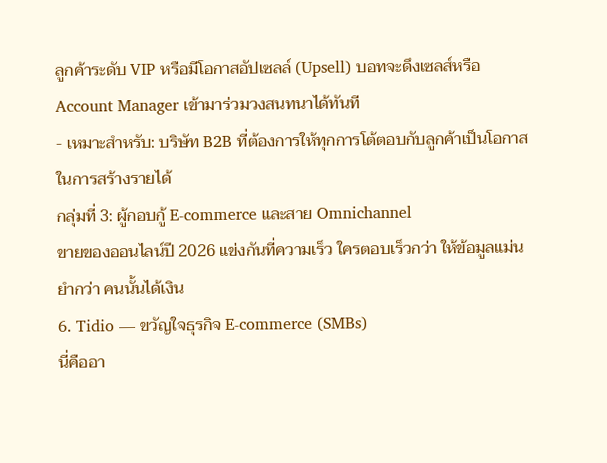ลูกค้าระดับ VIP หรือมีโอกาสอัปเซลล์ (Upsell) บอทจะดึงเซลส์หรือ Account Manager เข้ามาร่วมวงสนทนาได้ทันที
- เหมาะสำหรับ: บริษัท B2B ที่ต้องการให้ทุกการโต้ตอบกับลูกค้าเป็นโอกาสในการสร้างรายได้
กลุ่มที่ 3: ผู้กอบกู้ E-commerce และสาย Omnichannel
ขายของออนไลน์ปี 2026 แข่งกันที่ความเร็ว ใครตอบเร็วกว่า ให้ข้อมูลแม่นยำกว่า คนนั้นได้เงิน
6. Tidio — ขวัญใจธุรกิจ E-commerce (SMBs)
นี่คืออา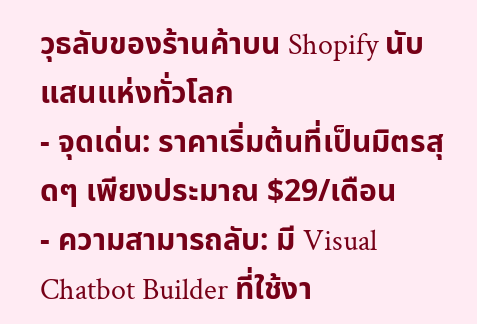วุธลับของร้านค้าบน Shopify นับแสนแห่งทั่วโลก
- จุดเด่น: ราคาเริ่มต้นที่เป็นมิตรสุดๆ เพียงประมาณ $29/เดือน
- ความสามารถลับ: มี Visual Chatbot Builder ที่ใช้งา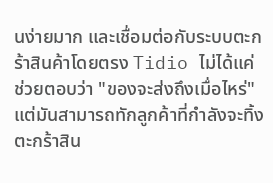นง่ายมาก และเชื่อมต่อกับระบบตะกร้าสินค้าโดยตรง Tidio ไม่ได้แค่ช่วยตอบว่า "ของจะส่งถึงเมื่อไหร่" แต่มันสามารถทักลูกค้าที่กำลังจะทิ้งตะกร้าสิน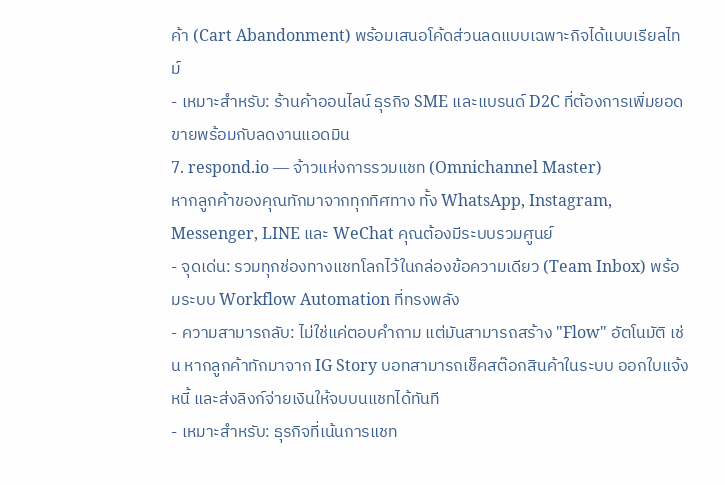ค้า (Cart Abandonment) พร้อมเสนอโค้ดส่วนลดแบบเฉพาะกิจได้แบบเรียลไทม์
- เหมาะสำหรับ: ร้านค้าออนไลน์ ธุรกิจ SME และแบรนด์ D2C ที่ต้องการเพิ่มยอดขายพร้อมกับลดงานแอดมิน
7. respond.io — จ้าวแห่งการรวมแชท (Omnichannel Master)
หากลูกค้าของคุณทักมาจากทุกทิศทาง ทั้ง WhatsApp, Instagram, Messenger, LINE และ WeChat คุณต้องมีระบบรวมศูนย์
- จุดเด่น: รวมทุกช่องทางแชทโลกไว้ในกล่องข้อความเดียว (Team Inbox) พร้อมระบบ Workflow Automation ที่ทรงพลัง
- ความสามารถลับ: ไม่ใช่แค่ตอบคำถาม แต่มันสามารถสร้าง "Flow" อัตโนมัติ เช่น หากลูกค้าทักมาจาก IG Story บอทสามารถเช็คสต๊อกสินค้าในระบบ ออกใบแจ้งหนี้ และส่งลิงก์จ่ายเงินให้จบบนแชทได้ทันที
- เหมาะสำหรับ: ธุรกิจที่เน้นการแชท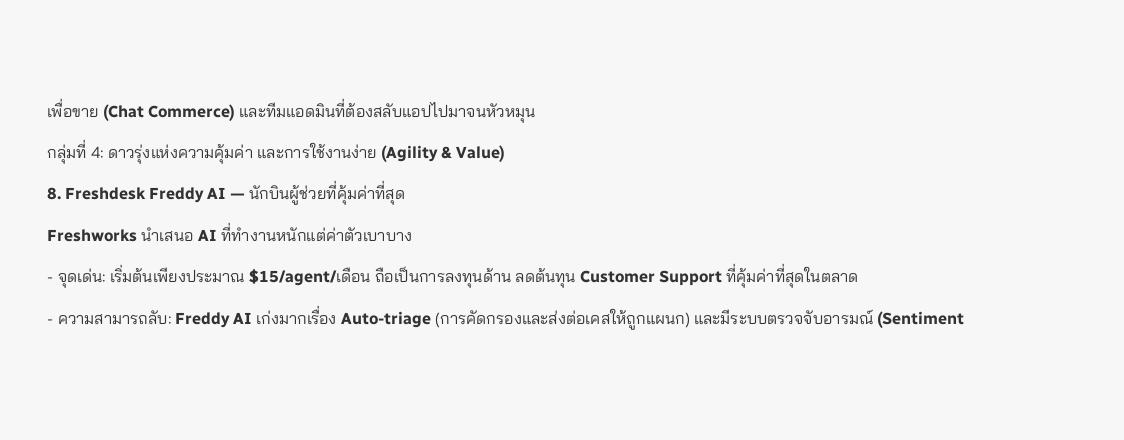เพื่อขาย (Chat Commerce) และทีมแอดมินที่ต้องสลับแอปไปมาจนหัวหมุน
กลุ่มที่ 4: ดาวรุ่งแห่งความคุ้มค่า และการใช้งานง่าย (Agility & Value)
8. Freshdesk Freddy AI — นักบินผู้ช่วยที่คุ้มค่าที่สุด
Freshworks นำเสนอ AI ที่ทำงานหนักแต่ค่าตัวเบาบาง
- จุดเด่น: เริ่มต้นเพียงประมาณ $15/agent/เดือน ถือเป็นการลงทุนด้าน ลดต้นทุน Customer Support ที่คุ้มค่าที่สุดในตลาด
- ความสามารถลับ: Freddy AI เก่งมากเรื่อง Auto-triage (การคัดกรองและส่งต่อเคสให้ถูกแผนก) และมีระบบตรวจจับอารมณ์ (Sentiment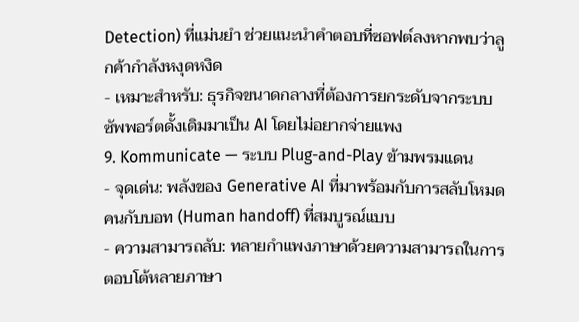Detection) ที่แม่นยำ ช่วยแนะนำคำตอบที่ซอฟต์ลงหากพบว่าลูกค้ากำลังหงุดหงิด
- เหมาะสำหรับ: ธุรกิจขนาดกลางที่ต้องการยกระดับจากระบบซัพพอร์ตดั้งเดิมมาเป็น AI โดยไม่อยากจ่ายแพง
9. Kommunicate — ระบบ Plug-and-Play ข้ามพรมแดน
- จุดเด่น: พลังของ Generative AI ที่มาพร้อมกับการสลับโหมดคนกับบอท (Human handoff) ที่สมบูรณ์แบบ
- ความสามารถลับ: ทลายกำแพงภาษาด้วยความสามารถในการตอบโต้หลายภาษา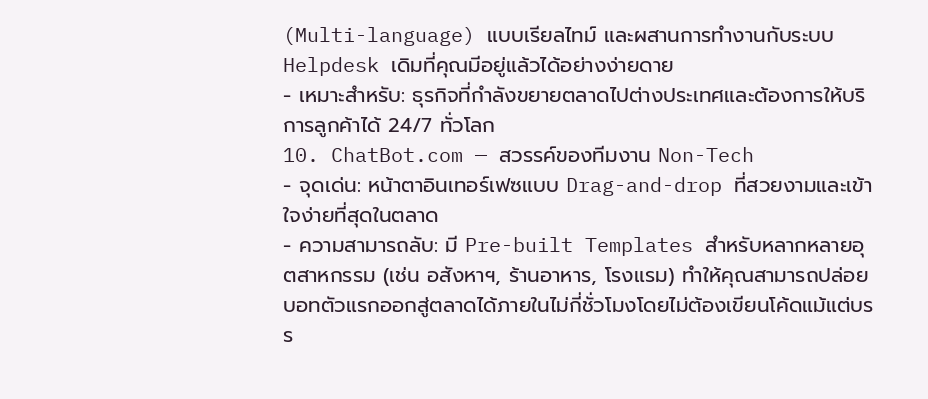(Multi-language) แบบเรียลไทม์ และผสานการทำงานกับระบบ Helpdesk เดิมที่คุณมีอยู่แล้วได้อย่างง่ายดาย
- เหมาะสำหรับ: ธุรกิจที่กำลังขยายตลาดไปต่างประเทศและต้องการให้บริการลูกค้าได้ 24/7 ทั่วโลก
10. ChatBot.com — สวรรค์ของทีมงาน Non-Tech
- จุดเด่น: หน้าตาอินเทอร์เฟซแบบ Drag-and-drop ที่สวยงามและเข้าใจง่ายที่สุดในตลาด
- ความสามารถลับ: มี Pre-built Templates สำหรับหลากหลายอุตสาหกรรม (เช่น อสังหาฯ, ร้านอาหาร, โรงแรม) ทำให้คุณสามารถปล่อยบอทตัวแรกออกสู่ตลาดได้ภายในไม่กี่ชั่วโมงโดยไม่ต้องเขียนโค้ดแม้แต่บรร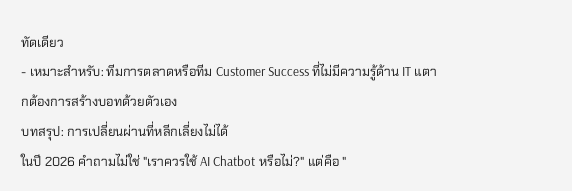ทัดเดียว
- เหมาะสำหรับ: ทีมการตลาดหรือทีม Customer Success ที่ไม่มีความรู้ด้าน IT แตากต้องการสร้างบอทด้วยตัวเอง
บทสรุป: การเปลี่ยนผ่านที่หลีกเลี่ยงไม่ได้
ในปี 2026 คำถามไม่ใช่ "เราควรใช้ AI Chatbot หรือไม่?" แต่คือ "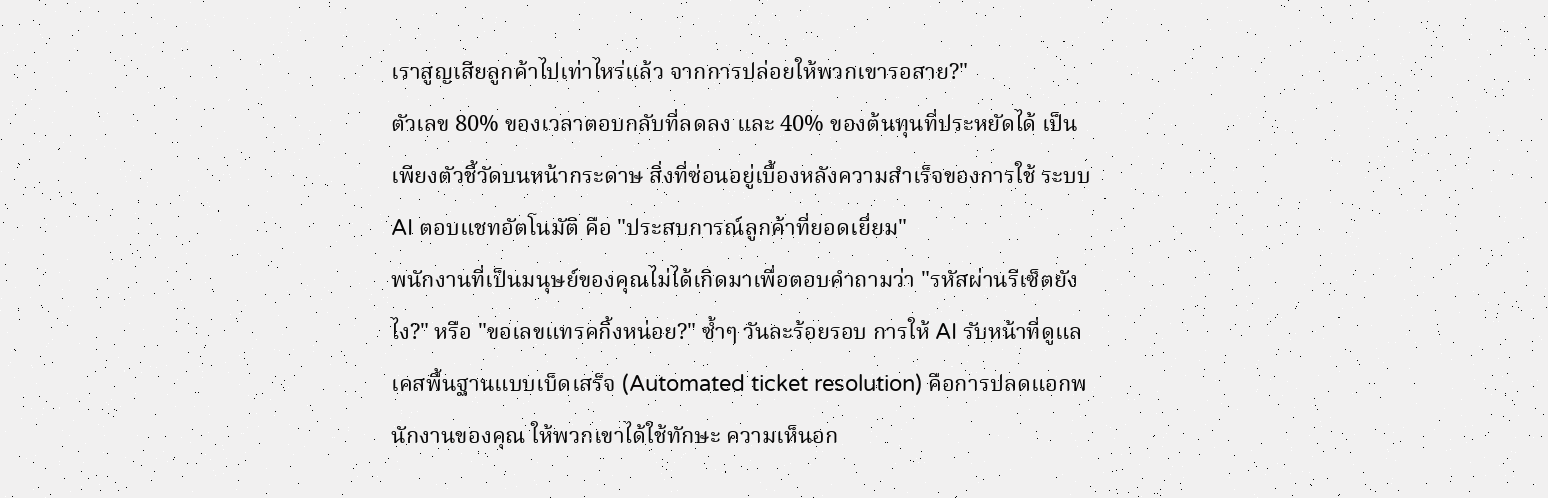เราสูญเสียลูกค้าไปเท่าไหร่แล้ว จากการปล่อยให้พวกเขารอสาย?"
ตัวเลข 80% ของเวลาตอบกลับที่ลดลง และ 40% ของต้นทุนที่ประหยัดได้ เป็นเพียงตัวชี้วัดบนหน้ากระดาษ สิ่งที่ซ่อนอยู่เบื้องหลังความสำเร็จของการใช้ ระบบ AI ตอบแชทอัตโนมัติ คือ "ประสบการณ์ลูกค้าที่ยอดเยี่ยม"
พนักงานที่เป็นมนุษย์ของคุณไม่ได้เกิดมาเพื่อตอบคำถามว่า "รหัสผ่านรีเซ็ตยังไง?" หรือ "ขอเลขแทรคกิ้งหน่อย?" ซ้ำๆ วันละร้อยรอบ การให้ AI รับหน้าที่ดูแลเคสพื้นฐานแบบเบ็ดเสร็จ (Automated ticket resolution) คือการปลดแอกพนักงานของคุณ ให้พวกเขาได้ใช้ทักษะ ความเห็นอก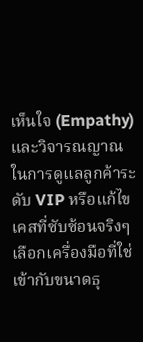เห็นใจ (Empathy) และวิจารณญาณ ในการดูแลลูกค้าระดับ VIP หรือแก้ไขเคสที่ซับซ้อนจริงๆ
เลือกเครื่องมือที่ใช่ เข้ากับขนาดธุ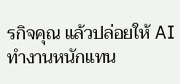รกิจคุณ แล้วปล่อยให้ AI ทำงานหนักแทน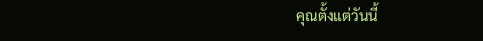คุณตั้งแต่วันนี้